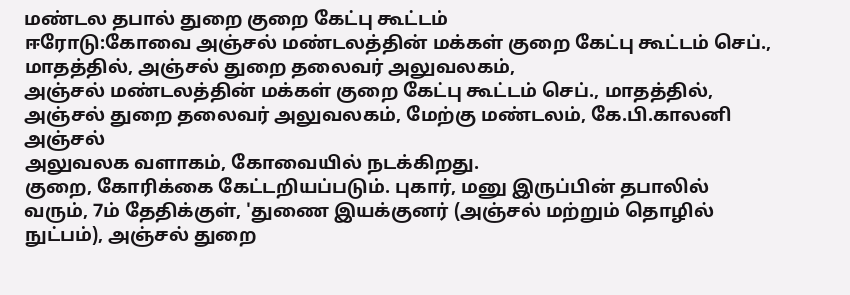மண்டல தபால் துறை குறை கேட்பு கூட்டம்
ஈரோடு:கோவை அஞ்சல் மண்டலத்தின் மக்கள் குறை கேட்பு கூட்டம் செப்., மாதத்தில், அஞ்சல் துறை தலைவர் அலுவலகம்,
அஞ்சல் மண்டலத்தின் மக்கள் குறை கேட்பு கூட்டம் செப்., மாதத்தில்,
அஞ்சல் துறை தலைவர் அலுவலகம், மேற்கு மண்டலம், கே.பி.காலனி அஞ்சல்
அலுவலக வளாகம், கோவையில் நடக்கிறது.
குறை, கோரிக்கை கேட்டறியப்படும். புகார், மனு இருப்பின் தபாலில்
வரும், 7ம் தேதிக்குள், 'துணை இயக்குனர் (அஞ்சல் மற்றும் தொழில்
நுட்பம்), அஞ்சல் துறை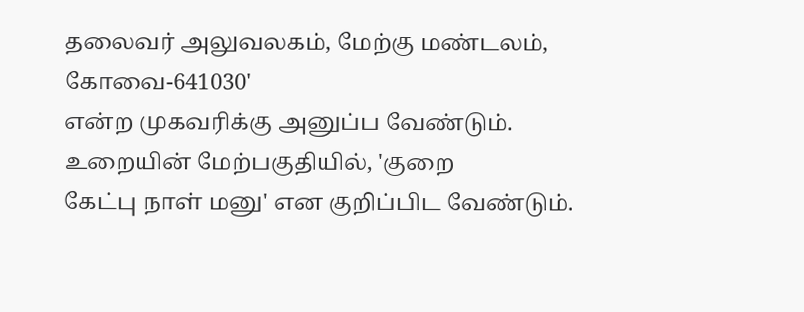தலைவர் அலுவலகம், மேற்கு மண்டலம், கோவை-641030'
என்ற முகவரிக்கு அனுப்ப வேண்டும். உறையின் மேற்பகுதியில், 'குறை
கேட்பு நாள் மனு' என குறிப்பிட வேண்டும்.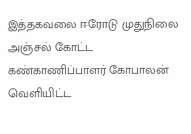இத்தகவலை ஈரோடு முதுநிலை அஞ்சல் கோட்ட கண்காணிப்பாளர் கோபாலன் வெளியிட்ட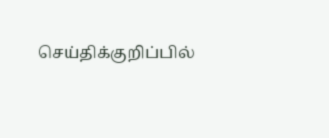செய்திக்குறிப்பில்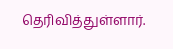தெரிவித்துள்ளார்.